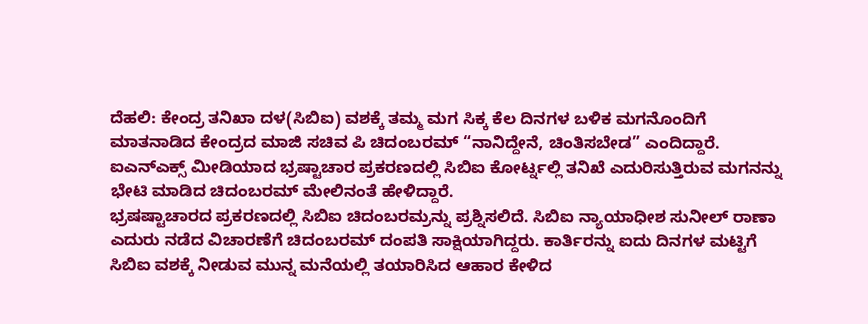ದೆಹಲಿ: ಕೇಂದ್ರ ತನಿಖಾ ದಳ(ಸಿಬಿಐ) ವಶಕ್ಕೆ ತಮ್ಮ ಮಗ ಸಿಕ್ಕ ಕೆಲ ದಿನಗಳ ಬಳಿಕ ಮಗನೊಂದಿಗೆ ಮಾತನಾಡಿದ ಕೇಂದ್ರದ ಮಾಜಿ ಸಚಿವ ಪಿ ಚಿದಂಬರಮ್ “ನಾನಿದ್ದೇನೆ, ಚಿಂತಿಸಬೇಡ” ಎಂದಿದ್ದಾರೆ.
ಐಎನ್ಎಕ್ಸ್ ಮೀಡಿಯಾದ ಭ್ರಷ್ಟಾಚಾರ ಪ್ರಕರಣದಲ್ಲಿ ಸಿಬಿಐ ಕೋರ್ಟ್ನಲ್ಲಿ ತನಿಖೆ ಎದುರಿಸುತ್ತಿರುವ ಮಗನನ್ನು ಭೇಟಿ ಮಾಡಿದ ಚಿದಂಬರಮ್ ಮೇಲಿನಂತೆ ಹೇಳಿದ್ದಾರೆ.
ಭ್ರಷಷ್ಟಾಚಾರದ ಪ್ರಕರಣದಲ್ಲಿ ಸಿಬಿಐ ಚಿದಂಬರಮ್ರನ್ನು ಪ್ರಶ್ನಿಸಲಿದೆ. ಸಿಬಿಐ ನ್ಯಾಯಾಧೀಶ ಸುನೀಲ್ ರಾಣಾ ಎದುರು ನಡೆದ ವಿಚಾರಣೆಗೆ ಚಿದಂಬರಮ್ ದಂಪತಿ ಸಾಕ್ಷಿಯಾಗಿದ್ದರು. ಕಾರ್ತಿರನ್ನು ಐದು ದಿನಗಳ ಮಟ್ಟಿಗೆ ಸಿಬಿಐ ವಶಕ್ಕೆ ನೀಡುವ ಮುನ್ನ ಮನೆಯಲ್ಲಿ ತಯಾರಿಸಿದ ಆಹಾರ ಕೇಳಿದ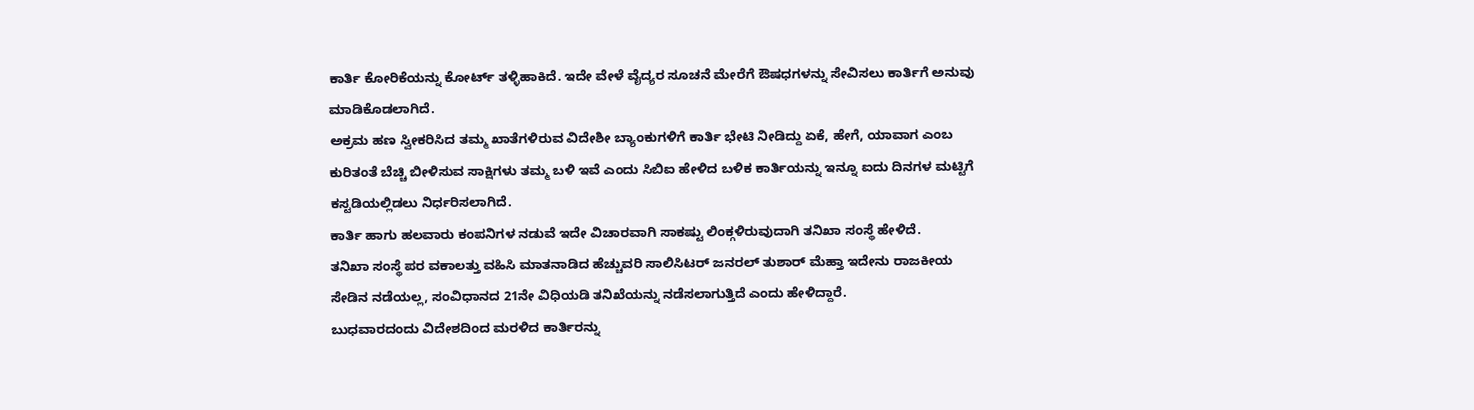ಕಾರ್ತಿ ಕೋರಿಕೆಯನ್ನು ಕೋರ್ಟ್ ತಳ್ಳಿಹಾಕಿದೆ. ಇದೇ ವೇಳೆ ವೈದ್ಯರ ಸೂಚನೆ ಮೇರೆಗೆ ಔಷಧಗಳನ್ನು ಸೇವಿಸಲು ಕಾರ್ತಿಗೆ ಅನುವು ಮಾಡಿಕೊಡಲಾಗಿದೆ.
ಅಕ್ರಮ ಹಣ ಸ್ವೀಕರಿಸಿದ ತಮ್ಮ ಖಾತೆಗಳಿರುವ ವಿದೇಶೀ ಬ್ಯಾಂಕುಗಳಿಗೆ ಕಾರ್ತಿ ಭೇಟಿ ನೀಡಿದ್ದು ಏಕೆ, ಹೇಗೆ, ಯಾವಾಗ ಎಂಬ ಕುರಿತಂತೆ ಬೆಚ್ಚಿ ಬೀಳಿಸುವ ಸಾಕ್ಷಿಗಳು ತಮ್ಮ ಬಳಿ ಇವೆ ಎಂದು ಸಿಬಿಐ ಹೇಳಿದ ಬಳಿಕ ಕಾರ್ತಿಯನ್ನು ಇನ್ನೂ ಐದು ದಿನಗಳ ಮಟ್ಟಿಗೆ ಕಸ್ಟಡಿಯಲ್ಲಿಡಲು ನಿರ್ಧರಿಸಲಾಗಿದೆ.
ಕಾರ್ತಿ ಹಾಗು ಹಲವಾರು ಕಂಪನಿಗಳ ನಡುವೆ ಇದೇ ವಿಚಾರವಾಗಿ ಸಾಕಷ್ಟು ಲಿಂಕ್ಗಳಿರುವುದಾಗಿ ತನಿಖಾ ಸಂಸ್ಥೆ ಹೇಳಿದೆ.
ತನಿಖಾ ಸಂಸ್ಥೆ ಪರ ವಕಾಲತ್ತು ವಹಿಸಿ ಮಾತನಾಡಿದ ಹೆಚ್ಚುವರಿ ಸಾಲಿಸಿಟರ್ ಜನರಲ್ ತುಶಾರ್ ಮೆಹ್ತಾ ಇದೇನು ರಾಜಕೀಯ ಸೇಡಿನ ನಡೆಯಲ್ಲ, ಸಂವಿಧಾನದ 21ನೇ ವಿಧಿಯಡಿ ತನಿಖೆಯನ್ನು ನಡೆಸಲಾಗುತ್ತಿದೆ ಎಂದು ಹೇಳಿದ್ದಾರೆ.
ಬುಧವಾರದಂದು ವಿದೇಶದಿಂದ ಮರಳಿದ ಕಾರ್ತಿರನ್ನು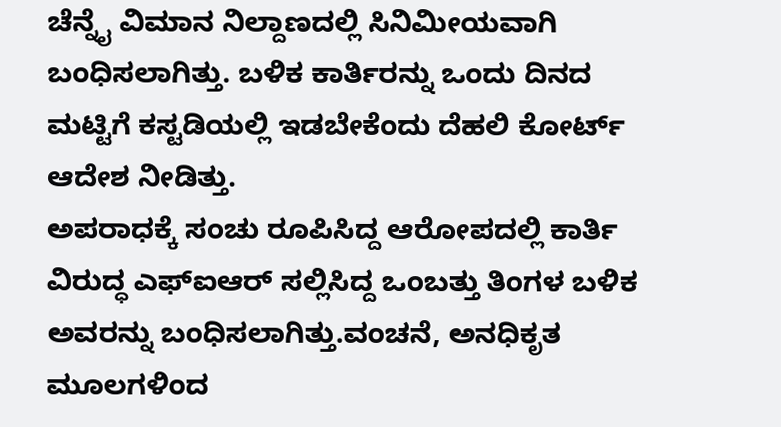ಚೆನ್ನೈ ವಿಮಾನ ನಿಲ್ದಾಣದಲ್ಲಿ ಸಿನಿಮೀಯವಾಗಿ ಬಂಧಿಸಲಾಗಿತ್ತು. ಬಳಿಕ ಕಾರ್ತಿರನ್ನು ಒಂದು ದಿನದ ಮಟ್ಟಿಗೆ ಕಸ್ಟಡಿಯಲ್ಲಿ ಇಡಬೇಕೆಂದು ದೆಹಲಿ ಕೋರ್ಟ್ ಆದೇಶ ನೀಡಿತ್ತು.
ಅಪರಾಧಕ್ಕೆ ಸಂಚು ರೂಪಿಸಿದ್ದ ಆರೋಪದಲ್ಲಿ ಕಾರ್ತಿ ವಿರುದ್ಧ ಎಫ್ಐಆರ್ ಸಲ್ಲಿಸಿದ್ದ ಒಂಬತ್ತು ತಿಂಗಳ ಬಳಿಕ ಅವರನ್ನು ಬಂಧಿಸಲಾಗಿತ್ತು.ವಂಚನೆ, ಅನಧಿಕೃತ ಮೂಲಗಳಿಂದ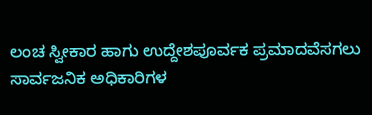ಲಂಚ ಸ್ವೀಕಾರ ಹಾಗು ಉದ್ದೇಶಪೂರ್ವಕ ಪ್ರಮಾದವೆಸಗಲು ಸಾರ್ವಜನಿಕ ಅಧಿಕಾರಿಗಳ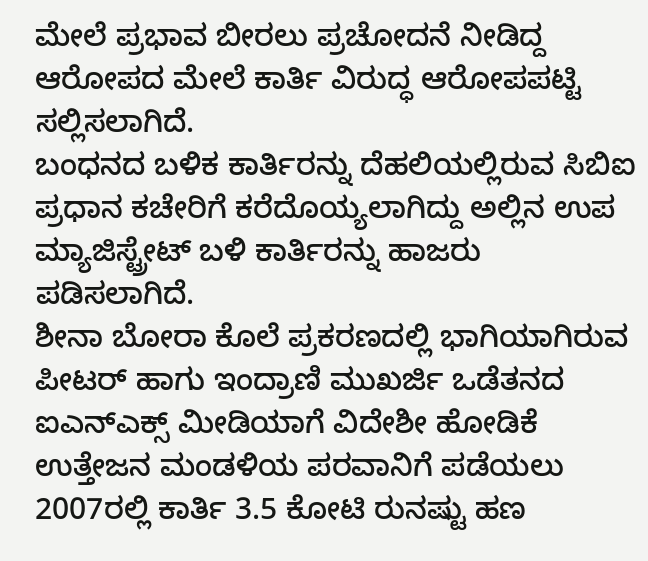ಮೇಲೆ ಪ್ರಭಾವ ಬೀರಲು ಪ್ರಚೋದನೆ ನೀಡಿದ್ದ ಆರೋಪದ ಮೇಲೆ ಕಾರ್ತಿ ವಿರುದ್ಧ ಆರೋಪಪಟ್ಟಿ ಸಲ್ಲಿಸಲಾಗಿದೆ.
ಬಂಧನದ ಬಳಿಕ ಕಾರ್ತಿರನ್ನು ದೆಹಲಿಯಲ್ಲಿರುವ ಸಿಬಿಐ ಪ್ರಧಾನ ಕಚೇರಿಗೆ ಕರೆದೊಯ್ಯಲಾಗಿದ್ದು ಅಲ್ಲಿನ ಉಪ ಮ್ಯಾಜಿಸ್ಟ್ರೇಟ್ ಬಳಿ ಕಾರ್ತಿರನ್ನು ಹಾಜರು ಪಡಿಸಲಾಗಿದೆ.
ಶೀನಾ ಬೋರಾ ಕೊಲೆ ಪ್ರಕರಣದಲ್ಲಿ ಭಾಗಿಯಾಗಿರುವ ಪೀಟರ್ ಹಾಗು ಇಂದ್ರಾಣಿ ಮುಖರ್ಜಿ ಒಡೆತನದ ಐಎನ್ಎಕ್ಸ್ ಮೀಡಿಯಾಗೆ ವಿದೇಶೀ ಹೋಡಿಕೆ ಉತ್ತೇಜನ ಮಂಡಳಿಯ ಪರವಾನಿಗೆ ಪಡೆಯಲು 2007ರಲ್ಲಿ ಕಾರ್ತಿ 3.5 ಕೋಟಿ ರುನಷ್ಟು ಹಣ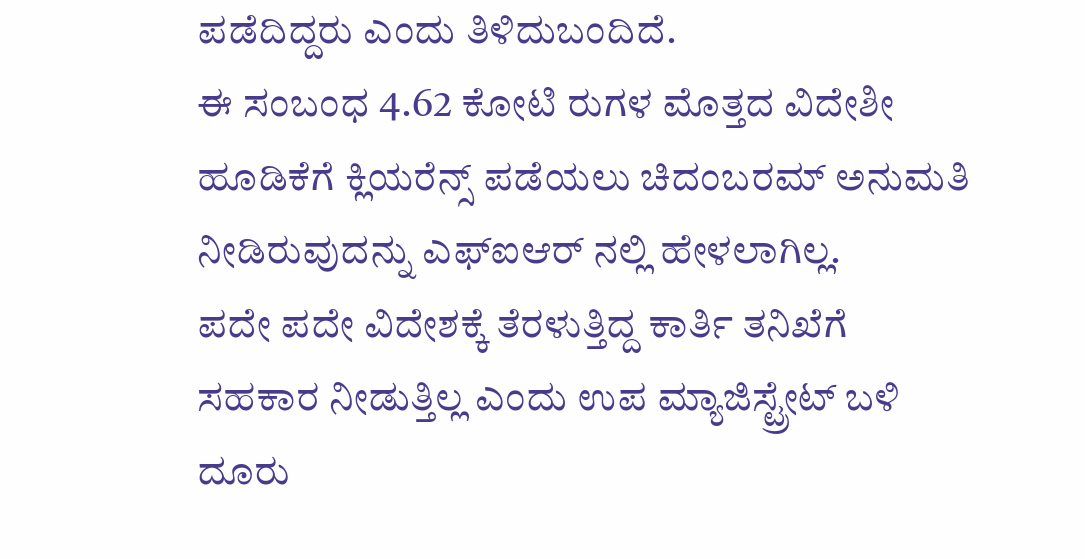ಪಡೆದಿದ್ದರು ಎಂದು ತಿಳಿದುಬಂದಿದೆ.
ಈ ಸಂಬಂಧ 4.62 ಕೋಟಿ ರುಗಳ ಮೊತ್ತದ ವಿದೇಶೀ ಹೂಡಿಕೆಗೆ ಕ್ಲಿಯರೆನ್ಸ್ ಪಡೆಯಲು ಚಿದಂಬರಮ್ ಅನುಮತಿ ನೀಡಿರುವುದನ್ನು ಎಫ್ಐಆರ್ ನಲ್ಲಿ ಹೇಳಲಾಗಿಲ್ಲ.
ಪದೇ ಪದೇ ವಿದೇಶಕ್ಕೆ ತೆರಳುತ್ತಿದ್ದ ಕಾರ್ತಿ ತನಿಖೆಗೆ ಸಹಕಾರ ನೀಡುತ್ತಿಲ್ಲ ಎಂದು ಉಪ ಮ್ಯಾಜಿಸ್ಟ್ರೇಟ್ ಬಳಿ ದೂರು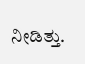ನೀಡಿತ್ತು.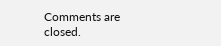Comments are closed.